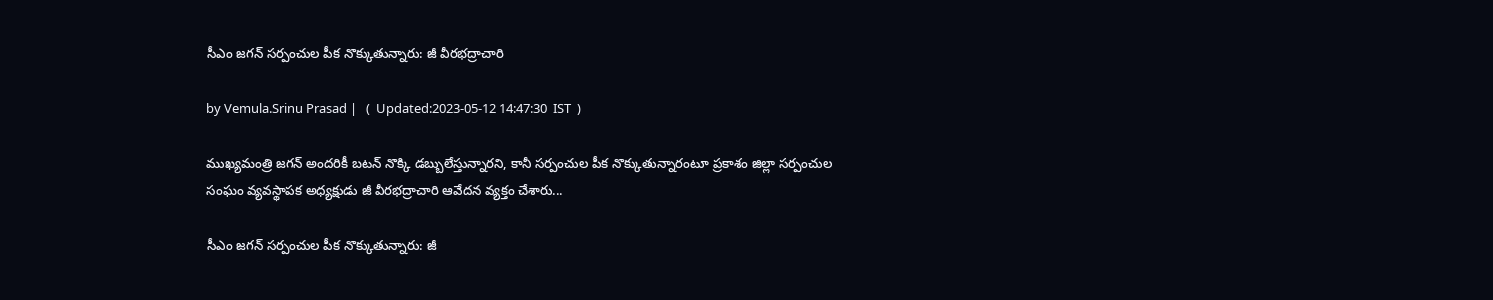సీఎం జగన్ సర్పంచుల పీక నొక్కుతున్నారు: జీ వీరభద్రాచారి

by Vemula.Srinu Prasad |   (  Updated:2023-05-12 14:47:30  IST  )

ముఖ్యమంత్రి జగన్ అందరికీ బటన్ నొక్కి డబ్బులేస్తున్నారని, కానీ సర్పంచుల పీక నొక్కుతున్నారంటూ ప్రకాశం జిల్లా సర్పంచుల సంఘం వ్యవస్థాపక అధ్యక్షుడు జీ వీరభద్రాచారి ఆవేదన వ్యక్తం చేశారు...

సీఎం జగన్ సర్పంచుల పీక నొక్కుతున్నారు: జీ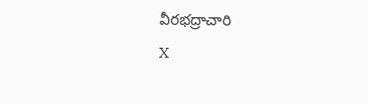వీరభద్రాచారి
X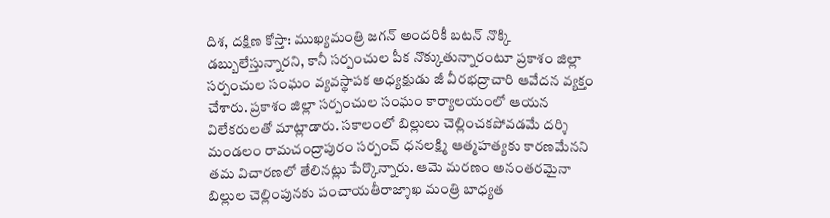దిశ, దక్షిణ కోస్తా: ముఖ్యమంత్రి జగన్ అందరికీ బటన్ నొక్కి డబ్బులేస్తున్నారని, కానీ సర్పంచుల పీక నొక్కుతున్నారంటూ ప్రకాశం జిల్లా సర్పంచుల సంఘం వ్యవస్థాపక అధ్యక్షుడు జీ వీరభద్రాచారి ఆవేదన వ్యక్తం చేశారు. ప్రకాశం జిల్లా సర్పంచుల సంఘం కార్యాలయంలో ఆయన విలేకరులతో మాట్లాడారు. సకాలంలో బిల్లులు చెల్లించకపోవడమే దర్శి మండలం రామచంద్రాపురం సర్పంచ్ ధనలక్ష్మి ఆత్మహత్యకు కారణమేనని తమ విచారణలో తేలినట్లు పేర్కొన్నారు. ఆమె మరణం అనంతరమైనా బిల్లుల చెల్లింపునకు పంచాయతీరాజ్శాఖ మంత్రి బాధ్యత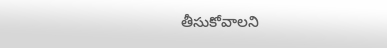తీసుకోవాలని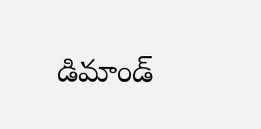డిమాండ్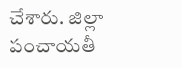చేశారు. జిల్లా పంచాయతీ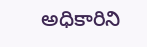అధికారిని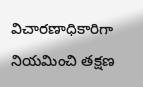విచారణాధికారిగా నియమించి తక్షణ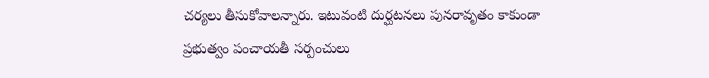చర్యలు తీసుకోవాలన్నారు. ఇటువంటి దుర్ఘటనలు పునరావృతం కాకుండా ప్రభుత్వం పంచాయతీ సర్పంచులు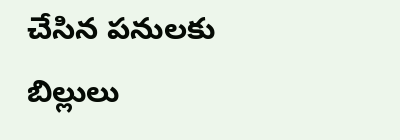చేసిన పనులకు బిల్లులు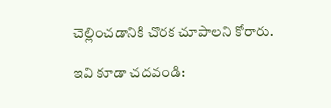చెల్లించడానికి చొరక చూపాలని కోరారు.

ఇవి కూడా చదవండి: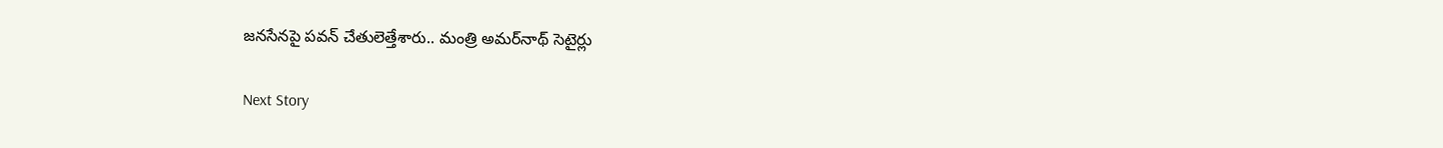జనసేనపై పవన్‌ చేతులెత్తేశారు.. మంత్రి అమర్‌నాథ్ సెటైర్లు

Next Story